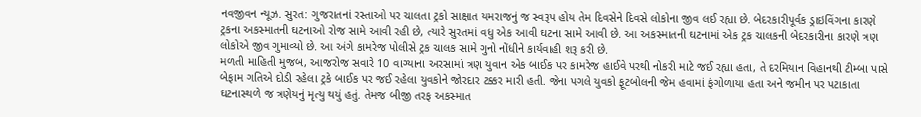નવજીવન ન્યૂઝ. સુરત: ગુજરાતનાં રસ્તાઓ પર ચાલતા ટ્રકો સાક્ષાત યમરાજનું જ સ્વરૂપ હોય તેમ દિવસેને દિવસે લોકોના જીવ લઈ રહ્યા છે. બેદરકારીપૂર્વક ડ્રાઇવિંગના કારણે ટ્રકના અકસ્માતની ઘટનાઓ રોજ સામે આવી રહી છે, ત્યારે સુરતમાં વધુ એક આવી ઘટના સામે આવી છે. આ અકસ્માતની ઘટનામાં એક ટ્રક ચાલકની બેદરકારીના કારણે ત્રણ લોકોએ જીવ ગુમાવ્યો છે. આ અંગે કામરેજ પોલીસે ટ્રક ચાલક સામે ગુનો નોંધીને કાર્યવાહી શરૂ કરી છે.
મળતી માહિતી મુજબ, આજરોજ સવારે 10 વાગ્યાના અરસામાં ત્રણ યુવાન એક બાઈક પર કામરેજ હાઈવે પરથી નોકરી માટે જઈ રહ્યા હતા, તે દરમિયાન વિહાનથી ટીમ્બા પાસે બેફામ ગતિએ દોડી રહેલા ટ્રકે બાઈક પર જઈ રહેલા યુવકોને જોરદાર ટક્કર મારી હતી. જેના પગલે યુવકો ફૂટબોલની જેમ હવામાં ફંગોળાયા હતા અને જમીન પર પટાકાતા ઘટનાસ્થળે જ ત્રણેયનું મૃત્યુ થયું હતું. તેમજ બીજી તરફ અકસ્માત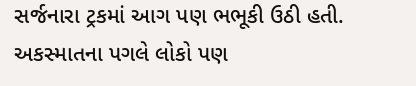સર્જનારા ટ્રકમાં આગ પણ ભભૂકી ઉઠી હતી. અકસ્માતના પગલે લોકો પણ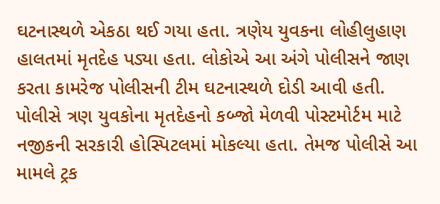ઘટનાસ્થળે એકઠા થઈ ગયા હતા. ત્રણેય યુવકના લોહીલુહાણ હાલતમાં મૃતદેહ પડ્યા હતા. લોકોએ આ અંગે પોલીસને જાણ કરતા કામરેજ પોલીસની ટીમ ઘટનાસ્થળે દોડી આવી હતી.
પોલીસે ત્રણ યુવકોના મૃતદેહનો કબ્જો મેળવી પોસ્ટમોર્ટમ માટે નજીકની સરકારી હોસ્પિટલમાં મોકલ્યા હતા. તેમજ પોલીસે આ મામલે ટ્રક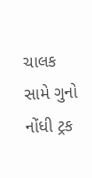ચાલક સામે ગુનો નોંધી ટ્રક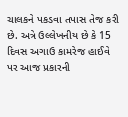ચાલકને પકડવા તપાસ તેજ કરી છે. અત્રે ઉલ્લેખનીય છે કે 15 દિવસ અગાઉ કામરેજ હાઈવે પર આજ પ્રકારની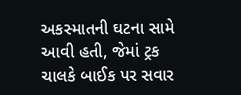અકસ્માતની ઘટના સામે આવી હતી, જેમાં ટ્રક ચાલકે બાઈક પર સવાર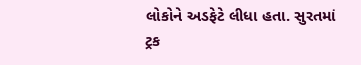લોકોને અડફેટે લીધા હતા. સુરતમાં ટ્રક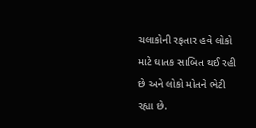ચલાકોની રફતાર હવે લોકો માટે ઘાતક સાબિત થઈ રહી છે અને લોકો મોતને ભેટી રહ્યા છે.